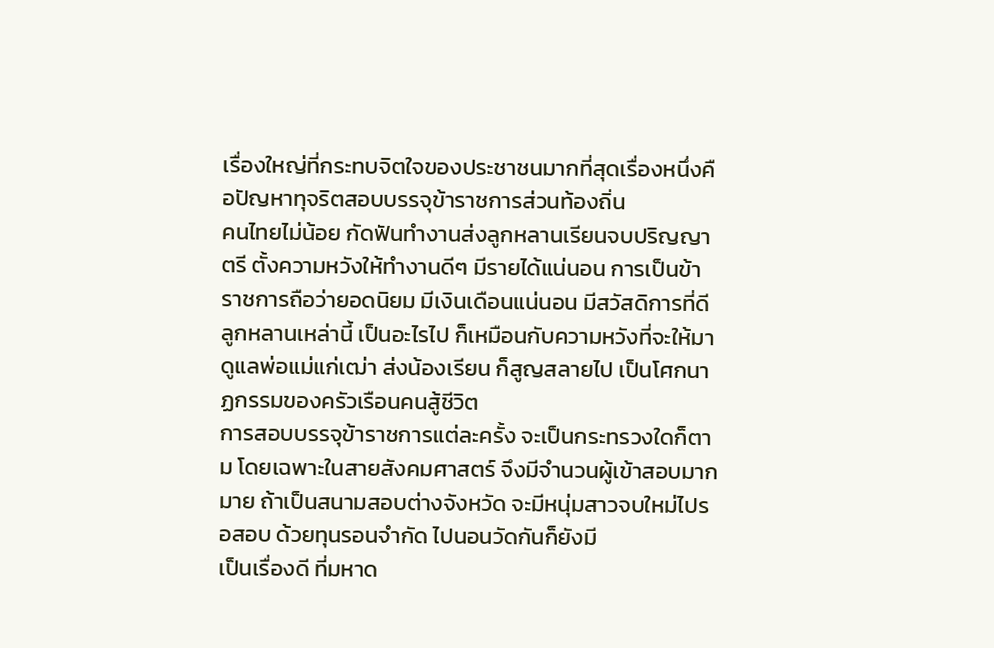เรื่องใหญ่ที่กระทบจิตใจของประชาชนมากที่สุดเรื่องหนึ่งคือปัญหาทุจริตสอบบรรจุข้าราชการส่วนท้องถิ่น
คนไทยไม่น้อย กัดฟันทำงานส่งลูกหลานเรียนจบปริญญาตรี ตั้งความหวังให้ทำงานดีๆ มีรายได้แน่นอน การเป็นข้าราชการถือว่ายอดนิยม มีเงินเดือนแน่นอน มีสวัสดิการที่ดี
ลูกหลานเหล่านี้ เป็นอะไรไป ก็เหมือนกับความหวังที่จะให้มาดูแลพ่อแม่แก่เฒ่า ส่งน้องเรียน ก็สูญสลายไป เป็นโศกนาฏกรรมของครัวเรือนคนสู้ชีวิต
การสอบบรรจุข้าราชการแต่ละครั้ง จะเป็นกระทรวงใดก็ตาม โดยเฉพาะในสายสังคมศาสตร์ จึงมีจำนวนผู้เข้าสอบมากมาย ถ้าเป็นสนามสอบต่างจังหวัด จะมีหนุ่มสาวจบใหม่ไปรอสอบ ด้วยทุนรอนจำกัด ไปนอนวัดกันก็ยังมี
เป็นเรื่องดี ที่มหาด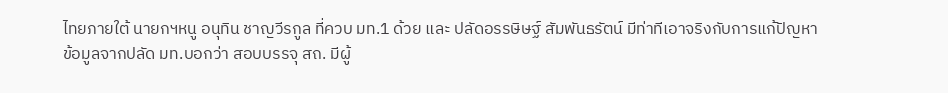ไทยภายใต้ นายกฯหนู อนุทิน ชาญวีรกูล ที่ควบ มท.1 ด้วย และ ปลัดอรรษิษฐ์ สัมพันธรัตน์ มีท่าทีเอาจริงกับการแก้ปัญหา
ข้อมูลจากปลัด มท.บอกว่า สอบบรรจุ สถ. มีผู้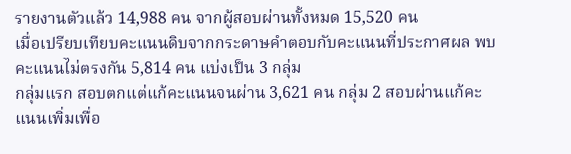รายงานตัวแล้ว 14,988 คน จากผู้สอบผ่านทั้งหมด 15,520 คน
เมื่อเปรียบเทียบคะแนนดิบจากกระดาษคำตอบกับคะแนนที่ประกาศผล พบคะแนนไม่ตรงกัน 5,814 คน แบ่งเป็น 3 กลุ่ม
กลุ่มแรก สอบตกแต่แก้คะแนนจนผ่าน 3,621 คน กลุ่ม 2 สอบผ่านแก้คะแนนเพิ่มเพื่อ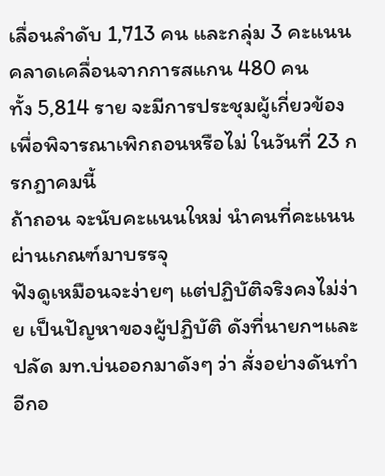เลื่อนลำดับ 1,713 คน และกลุ่ม 3 คะแนนคลาดเคลื่อนจากการสแกน 480 คน
ทั้ง 5,814 ราย จะมีการประชุมผู้เกี่ยวข้อง เพื่อพิจารณาเพิกถอนหรือไม่ ในวันที่ 23 กรกฎาคมนี้
ถ้าถอน จะนับคะแนนใหม่ นำคนที่คะแนนผ่านเกณฑ์มาบรรจุ
ฟังดูเหมือนจะง่ายๆ แต่ปฏิบัติจริงคงไม่ง่าย เป็นปัญหาของผู้ปฏิบัติ ดังที่นายกฯและปลัด มท.บ่นออกมาดังๆ ว่า สั่งอย่างดันทำอีกอ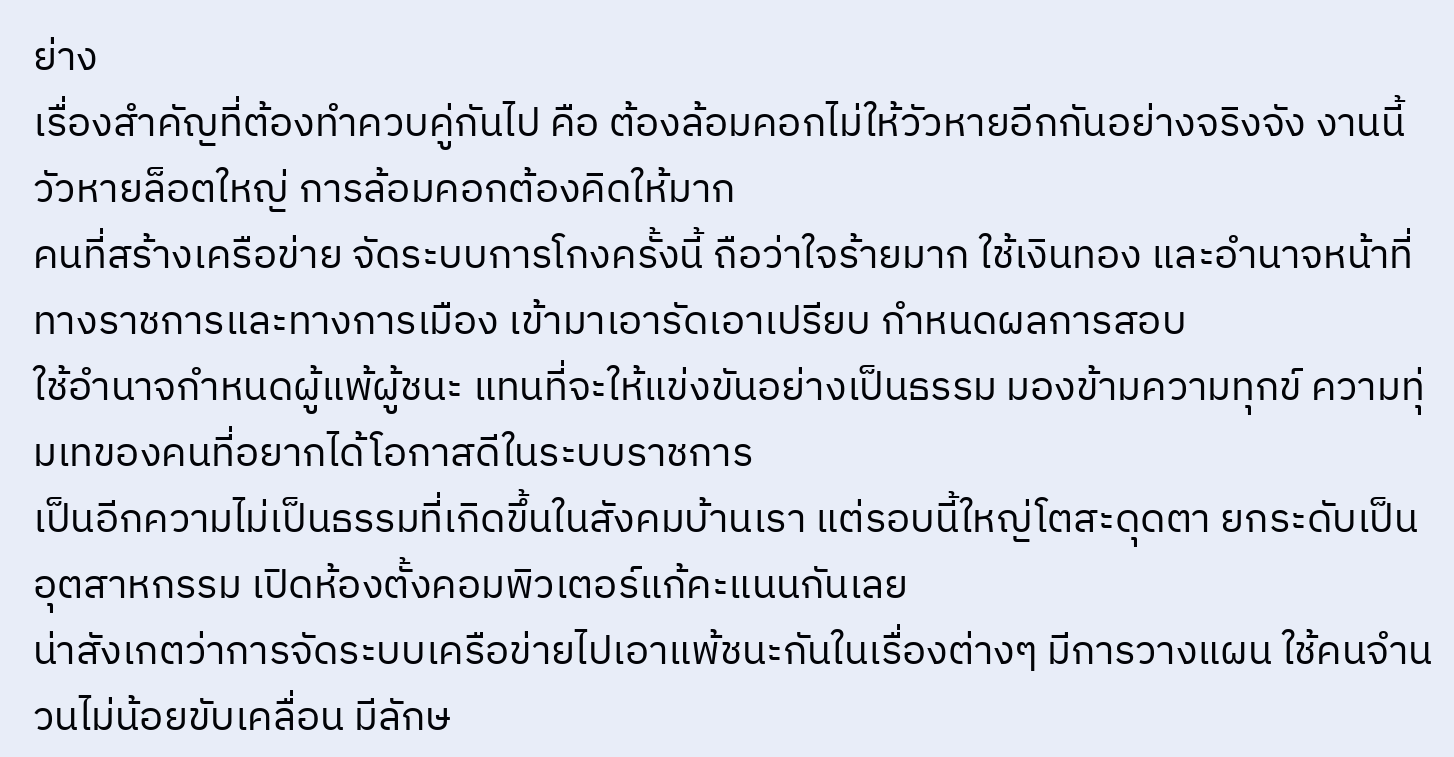ย่าง
เรื่องสำคัญที่ต้องทำควบคู่กันไป คือ ต้องล้อมคอกไม่ให้วัวหายอีกกันอย่างจริงจัง งานนี้วัวหายล็อตใหญ่ การล้อมคอกต้องคิดให้มาก
คนที่สร้างเครือข่าย จัดระบบการโกงครั้งนี้ ถือว่าใจร้ายมาก ใช้เงินทอง และอำนาจหน้าที่ทางราชการและทางการเมือง เข้ามาเอารัดเอาเปรียบ กำหนดผลการสอบ
ใช้อำนาจกำหนดผู้แพ้ผู้ชนะ แทนที่จะให้แข่งขันอย่างเป็นธรรม มองข้ามความทุกข์ ความทุ่มเทของคนที่อยากได้โอกาสดีในระบบราชการ
เป็นอีกความไม่เป็นธรรมที่เกิดขึ้นในสังคมบ้านเรา แต่รอบนี้ใหญ่โตสะดุดตา ยกระดับเป็นอุตสาหกรรม เปิดห้องตั้งคอมพิวเตอร์แก้คะแนนกันเลย
น่าสังเกตว่าการจัดระบบเครือข่ายไปเอาแพ้ชนะกันในเรื่องต่างๆ มีการวางแผน ใช้คนจำนวนไม่น้อยขับเคลื่อน มีลักษ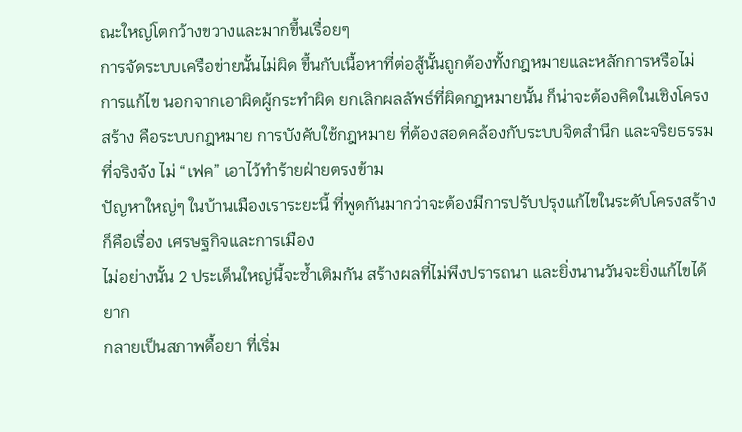ณะใหญ่โตกว้างขวางและมากขึ้นเรื่อยๆ
การจัดระบบเครือข่ายนั้นไม่ผิด ขึ้นกับเนื้อหาที่ต่อสู้นั้นถูกต้องทั้งกฎหมายและหลักการหรือไม่
การแก้ไข นอกจากเอาผิดผู้กระทำผิด ยกเลิกผลลัพธ์ที่ผิดกฎหมายนั้น ก็น่าจะต้องคิดในเชิงโครงสร้าง คือระบบกฎหมาย การบังคับใช้กฎหมาย ที่ต้องสอดคล้องกับระบบจิตสำนึก และจริยธรรมที่จริงจัง ไม่ “เฟค” เอาไว้ทำร้ายฝ่ายตรงข้าม
ปัญหาใหญ่ๆ ในบ้านเมืองเราระยะนี้ ที่พูดกันมากว่าจะต้องมีการปรับปรุงแก้ไขในระดับโครงสร้าง ก็คือเรื่อง เศรษฐกิจและการเมือง
ไม่อย่างนั้น 2 ประเด็นใหญ่นี้จะซ้ำเติมกัน สร้างผลที่ไม่พึงปรารถนา และยิ่งนานวันจะยิ่งแก้ไขได้ยาก
กลายเป็นสภาพดื้อยา ที่เริ่ม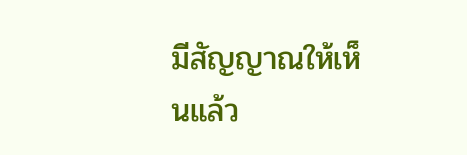มีสัญญาณให้เห็นแล้ว